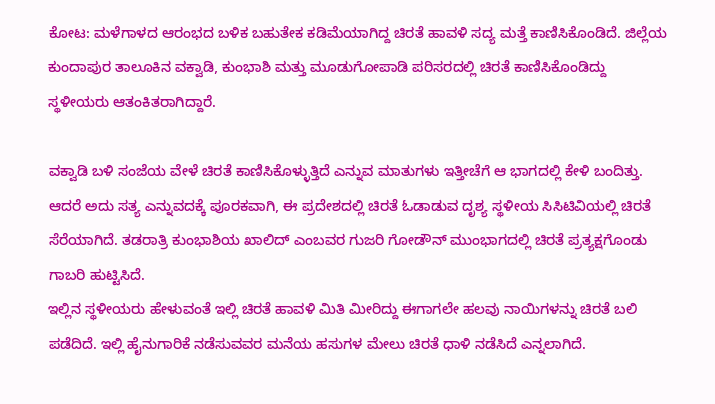ಕೋಟ: ಮಳೆಗಾಳದ ಆರಂಭದ ಬಳಿಕ ಬಹುತೇಕ ಕಡಿಮೆಯಾಗಿದ್ದ ಚಿರತೆ ಹಾವಳಿ ಸದ್ಯ ಮತ್ತೆ ಕಾಣಿಸಿಕೊಂಡಿದೆ. ಜಿಲ್ಲೆಯ ಕುಂದಾಪುರ ತಾಲೂಕಿನ ವಕ್ವಾಡಿ, ಕುಂಭಾಶಿ ಮತ್ತು ಮೂಡುಗೋಪಾಡಿ ಪರಿಸರದಲ್ಲಿ ಚಿರತೆ ಕಾಣಿಸಿಕೊಂಡಿದ್ದು ಸ್ಥಳೀಯರು ಆತಂಕಿತರಾಗಿದ್ದಾರೆ.

ವಕ್ವಾಡಿ ಬಳಿ ಸಂಜೆಯ ವೇಳೆ ಚಿರತೆ ಕಾಣಿಸಿಕೊಳ್ಳುತ್ತಿದೆ ಎನ್ನುವ ಮಾತುಗಳು ಇತ್ತೀಚೆಗೆ ಆ ಭಾಗದಲ್ಲಿ ಕೇಳಿ ಬಂದಿತ್ತು. ಆದರೆ ಅದು ಸತ್ಯ ಎನ್ನುವದಕ್ಕೆ ಪೂರಕವಾಗಿ, ಈ ಪ್ರದೇಶದಲ್ಲಿ ಚಿರತೆ ಓಡಾಡುವ ದೃಶ್ಯ ಸ್ಥಳೀಯ ಸಿಸಿಟಿವಿಯಲ್ಲಿ ಚಿರತೆ ಸೆರೆಯಾಗಿದೆ. ತಡರಾತ್ರಿ ಕುಂಭಾಶಿಯ ಖಾಲಿದ್ ಎಂಬವರ ಗುಜರಿ ಗೋಡೌನ್ ಮುಂಭಾಗದಲ್ಲಿ ಚಿರತೆ ಪ್ರತ್ಯಕ್ಷಗೊಂಡು ಗಾಬರಿ ಹುಟ್ಟಿಸಿದೆ.
ಇಲ್ಲಿನ ಸ್ಥಳೀಯರು ಹೇಳುವಂತೆ ಇಲ್ಲಿ ಚಿರತೆ ಹಾವಳಿ ಮಿತಿ ಮೀರಿದ್ದು ಈಗಾಗಲೇ ಹಲವು ನಾಯಿಗಳನ್ನು ಚಿರತೆ ಬಲಿ ಪಡೆದಿದೆ. ಇಲ್ಲಿ ಹೈನುಗಾರಿಕೆ ನಡೆಸುವವರ ಮನೆಯ ಹಸುಗಳ ಮೇಲು ಚಿರತೆ ಧಾಳಿ ನಡೆಸಿದೆ ಎನ್ನಲಾಗಿದೆ.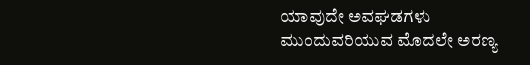ಯಾವುದೇ ಅವಘಡಗಳು ಮುಂದುವರಿಯುವ ಮೊದಲೇ ಅರಣ್ಯ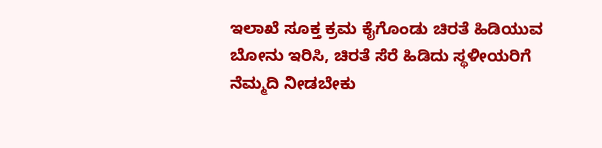ಇಲಾಖೆ ಸೂಕ್ತ ಕ್ರಮ ಕೈಗೊಂಡು ಚಿರತೆ ಹಿಡಿಯುವ ಬೋನು ಇರಿಸಿ, ಚಿರತೆ ಸೆರೆ ಹಿಡಿದು ಸ್ಥಳೀಯರಿಗೆ ನೆಮ್ಮದಿ ನೀಡಬೇಕು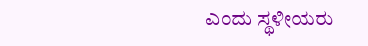ಎಂದು ಸ್ಥಳೀಯರು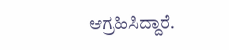ಆಗ್ರಹಿಸಿದ್ದಾರೆ.